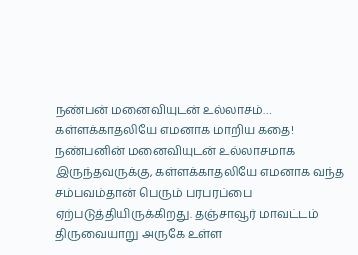நண்பன் மனைவியுடன் உல்லாசம்… கள்ளக்காதலியே எமனாக மாறிய கதை!
நண்பனின் மனைவியுடன் உல்லாசமாக இருந்தவருக்கு, கள்ளக்காதலியே எமனாக வந்த சம்பவம்தான் பெரும் பரபரப்பை ஏற்படுத்தியிருக்கிறது. தஞ்சாவூர் மாவட்டம் திருவையாறு அருகே உள்ள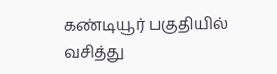கண்டியூர் பகுதியில் வசித்து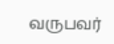வருபவர்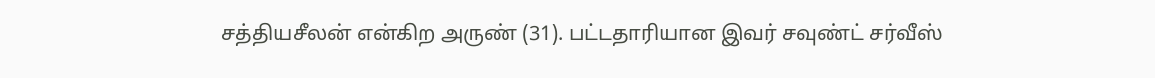சத்தியசீலன் என்கிற அருண் (31). பட்டதாரியான இவர் சவுண்ட் சர்வீஸ்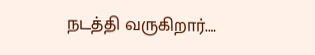நடத்தி வருகிறார்.…